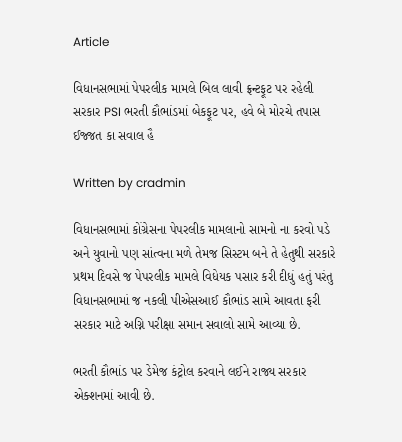Article

વિધાનસભામાં પેપરલીક મામલે બિલ લાવી ફ્રન્ટફૂટ પર રહેલી સરકાર PSI ભરતી કૌભાંડમાં બેકફૂટ પર, હવે બે મોરચે તપાસ ઈજ્જત કા સવાલ હૈ

Written by cradmin

વિધાનસભામાં કોંગ્રેસના પેપરલીક મામલાનો સામનો ના કરવો પડે અને યુવાનો પણ સાંત્વના મળે તેમજ સિસ્ટમ બને તે હેતુથી સરકારે પ્રથમ દિવસે જ પેપરલીક મામલે વિધેયક પસાર કરી દીધું હતું પરંતુ વિધાનસભામાં જ નકલી પીએસઆઈ કૌભાંડ સામે આવતા ફરી સરકાર માટે અગ્નિ પરીક્ષા સમાન સવાલો સામે આવ્યા છે.

ભરતી કૌભાંડ પર ડેમેજ કંટ્રોલ કરવાને લઈને રાજ્ય સરકાર એક્શનમાં આવી છે.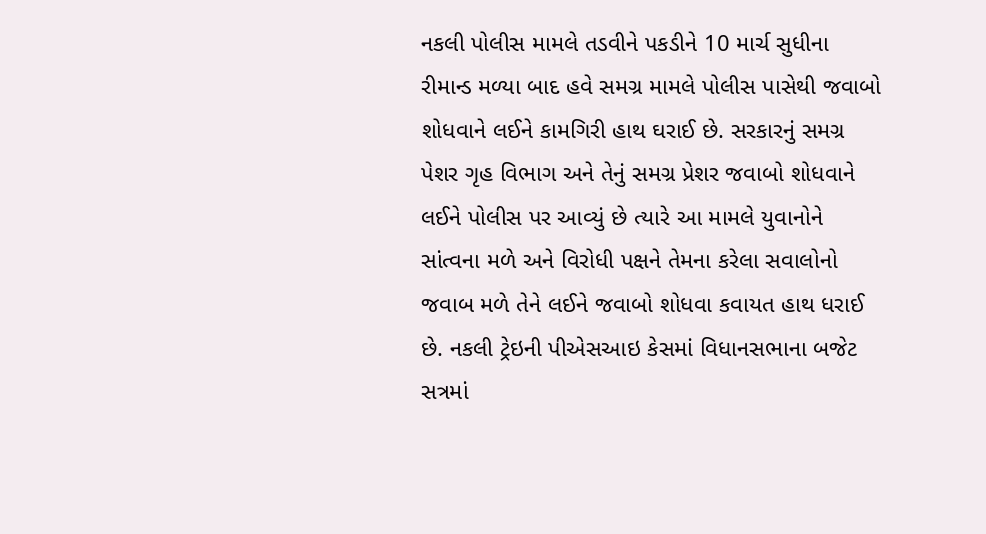નકલી પોલીસ મામલે તડવીને પકડીને 10 માર્ચ સુધીના રીમાન્ડ મળ્યા બાદ હવે સમગ્ર મામલે પોલીસ પાસેથી જવાબો શોધવાને લઈને કામગિરી હાથ ઘરાઈ છે. સરકારનું સમગ્ર પેશર ગૃહ વિભાગ અને તેનું સમગ્ર પ્રેશર જવાબો શોધવાને લઈને પોલીસ પર આવ્યું છે ત્યારે આ મામલે યુવાનોને સાંત્વના મળે અને વિરોધી પક્ષને તેમના કરેલા સવાલોનો જવાબ મળે તેને લઈને જવાબો શોધવા કવાયત હાથ ધરાઈ છે. નકલી ટ્રેઇની પીએસઆઇ કેસમાં વિધાનસભાના બજેટ સત્રમાં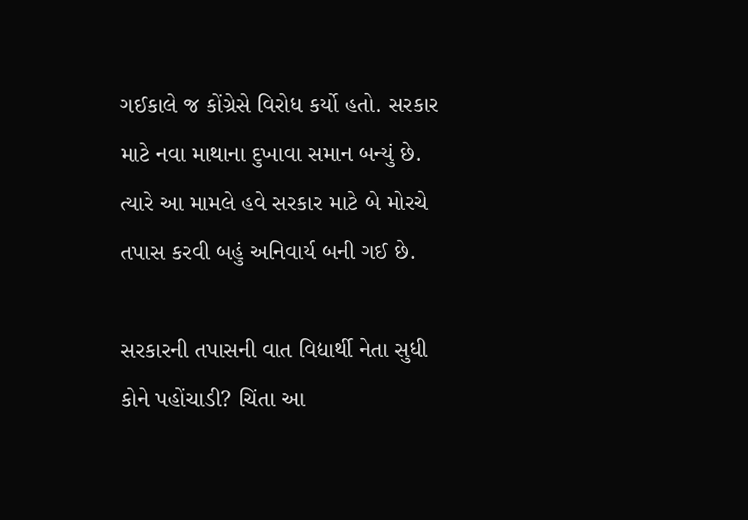ગઈકાલે જ કોંગ્રેસે વિરોધ કર્યો હતો. સરકાર માટે નવા માથાના દુખાવા સમાન બન્યું છે. ત્યારે આ મામલે હવે સરકાર માટે બે મોરચે તપાસ કરવી બહું અનિવાર્ય બની ગઈ છે.

સરકારની તપાસની વાત વિદ્યાર્થી નેતા સુધી કોને પહોંચાડી? ચિંતા આ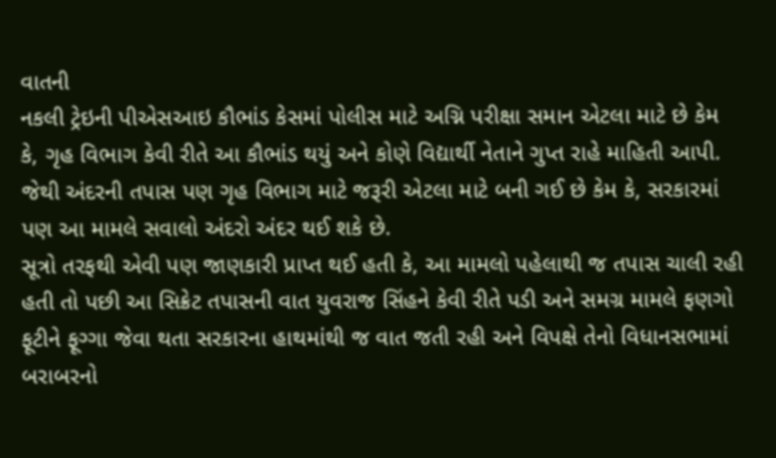વાતની
નકલી ટ્રેઇની પીએસઆઇ કૌભાંડ કેસમાં પોલીસ માટે અગ્નિ પરીક્ષા સમાન એટલા માટે છે કેમ કે, ગૃહ વિભાગ કેવી રીતે આ કૌભાંડ થયું અને કોણે વિદ્યાર્થી નેતાને ગુપ્ત રાહે માહિતી આપી. જેથી અંદરની તપાસ પણ ગૃહ વિભાગ માટે જરૂરી એટલા માટે બની ગઈ છે કેમ કે, સરકારમાં પણ આ મામલે સવાલો અંદરો અંદર થઈ શકે છે.
સૂત્રો તરફથી એવી પણ જાણકારી પ્રાપ્ત થઈ હતી કે, આ મામલો પહેલાથી જ તપાસ ચાલી રહી હતી તો પછી આ સિક્રેટ તપાસની વાત યુવરાજ સિંહને કેવી રીતે પડી અને સમગ્ર મામલે ફણગો ફૂટીને ફૂગ્ગા જેવા થતા સરકારના હાથમાંથી જ વાત જતી રહી અને વિપક્ષે તેનો વિધાનસભામાં બરાબરનો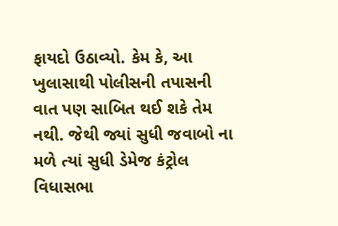ફાયદો ઉઠાવ્યો. કેમ કે, આ ખુલાસાથી પોલીસની તપાસની વાત પણ સાબિત થઈ શકે તેમ નથી. જેથી જ્યાં સુધી જવાબો ના મળે ત્યાં સુધી ડેમેજ કંટ્રોલ વિધાસભા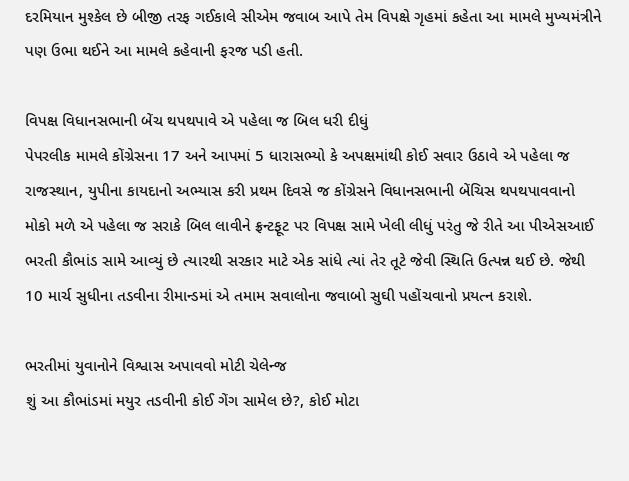દરમિયાન મુશ્કેલ છે બીજી તરફ ગઈકાલે સીએમ જવાબ આપે તેમ વિપક્ષે ગૃહમાં કહેતા આ મામલે મુખ્યમંત્રીને પણ ઉભા થઈને આ મામલે કહેવાની ફરજ પડી હતી.

વિપક્ષ વિધાનસભાની બેંચ થપથપાવે એ પહેલા જ બિલ ધરી દીધું
પેપરલીક મામલે કોંગ્રેસના 17 અને આપમાં 5 ધારાસભ્યો કે અપક્ષમાંથી કોઈ સવાર ઉઠાવે એ પહેલા જ રાજસ્થાન, યુપીના કાયદાનો અભ્યાસ કરી પ્રથમ દિવસે જ કોંગ્રેસને વિધાનસભાની બેંચિસ થપથપાવવાનો મોકો મળે એ પહેલા જ સરાકે બિલ લાવીને ફ્રન્ટફૂટ પર વિપક્ષ સામે ખેલી લીધું પરંતુ જે રીતે આ પીએસઆઈ ભરતી કૌભાંડ સામે આવ્યું છે ત્યારથી સરકાર માટે એક સાંધે ત્યાં તેર તૂટે જેવી સ્થિતિ ઉત્પન્ન થઈ છે. જેથી 10 માર્ચ સુધીના તડવીના રીમાન્ડમાં એ તમામ સવાલોના જવાબો સુઘી પહોંચવાનો પ્રયત્ન કરાશે.

ભરતીમાં યુવાનોને વિશ્વાસ અપાવવો મોટી ચેલેન્જ
શું આ કૌભાંડમાં મયુર તડવીની કોઈ ગેંગ સામેલ છે?, કોઈ મોટા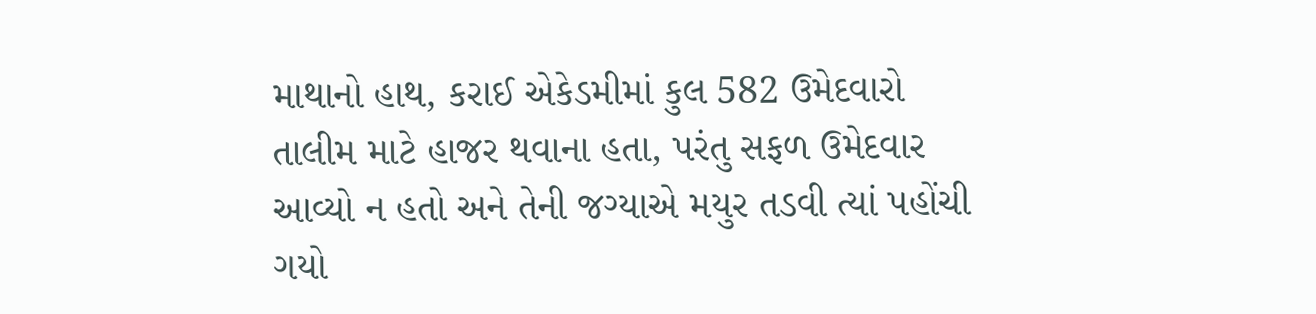માથાનો હાથ, કરાઈ એકેડમીમાં કુલ 582 ઉમેદવારો તાલીમ માટે હાજર થવાના હતા, પરંતુ સફળ ઉમેદવાર આવ્યો ન હતો અને તેની જગ્યાએ મયુર તડવી ત્યાં પહોંચી ગયો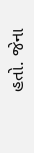હતો. જેના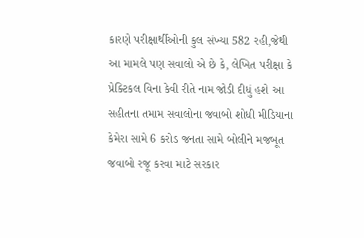કારણે પરીક્ષાર્થીઓની કુલ સંખ્યા 582 રહી,જેથી આ મામલે પણ સવાલો એ છે કે, લેખિત પરીક્ષા કે પ્રેક્ટિકલ વિના કેવી રીતે નામ જોડી દીધું હશે આ સહીતના તમામ સવાલોના જવાબો શોધી મીડિયાના કેમેરા સામે 6 કરોડ જનતા સામે બોલીને મજબૂત જવાબો રજૂ કરવા માટે સરકાર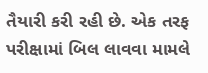તૈયારી કરી રહી છે. એક તરફ પરીક્ષામાં બિલ લાવવા મામલે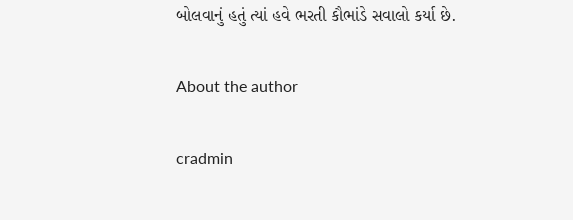બોલવાનું હતું ત્યાં હવે ભરતી કૌભાંડે સવાલો કર્યા છે.

About the author

cradmin